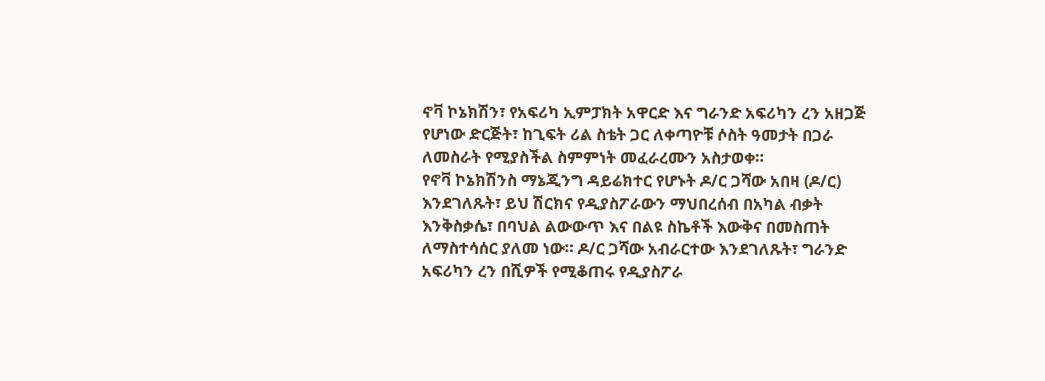ኖቫ ኮኔክሽን፣ የአፍሪካ ኢምፓክት አዋርድ እና ግራንድ አፍሪካን ረን አዘጋጅ የሆነው ድርጅት፣ ከጊፍት ሪል ስቴት ጋር ለቀጣዮቹ ሶስት ዓመታት በጋራ ለመስራት የሚያስችል ስምምነት መፈራረሙን አስታወቀ።
የኖቫ ኮኔክሽንስ ማኔጂንግ ዳይሬክተር የሆኑት ዶ/ር ጋሻው አበዛ (ዶ/ር) እንደገለጹት፣ ይህ ሽርክና የዲያስፖራውን ማህበረሰብ በአካል ብቃት እንቅስቃሴ፣ በባህል ልውውጥ እና በልዩ ስኬቶች እውቅና በመስጠት ለማስተሳሰር ያለመ ነው። ዶ/ር ጋሻው አብራርተው እንደገለጹት፣ ግራንድ አፍሪካን ረን በሺዎች የሚቆጠሩ የዲያስፖራ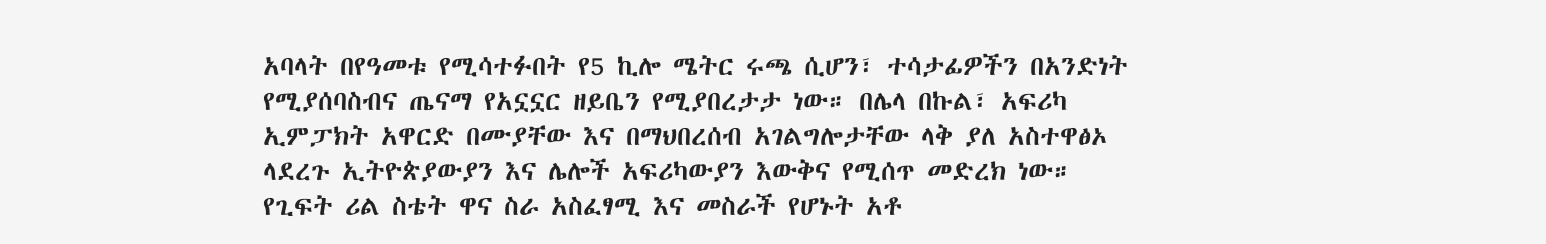አባላት በየዓመቱ የሚሳተፉበት የ5 ኪሎ ሜትር ሩጫ ሲሆን፣ ተሳታፊዎችን በአንድነት የሚያሰባስብና ጤናማ የአኗኗር ዘይቤን የሚያበረታታ ነው። በሌላ በኩል፣ አፍሪካ ኢምፓክት አዋርድ በሙያቸው እና በማህበረሰብ አገልግሎታቸው ላቅ ያለ አስተዋፅኦ ላደረጉ ኢትዮጵያውያን እና ሌሎች አፍሪካውያን እውቅና የሚሰጥ መድረክ ነው።
የጊፍት ሪል ስቴት ዋና ስራ አስፈፃሚ እና መስራች የሆኑት አቶ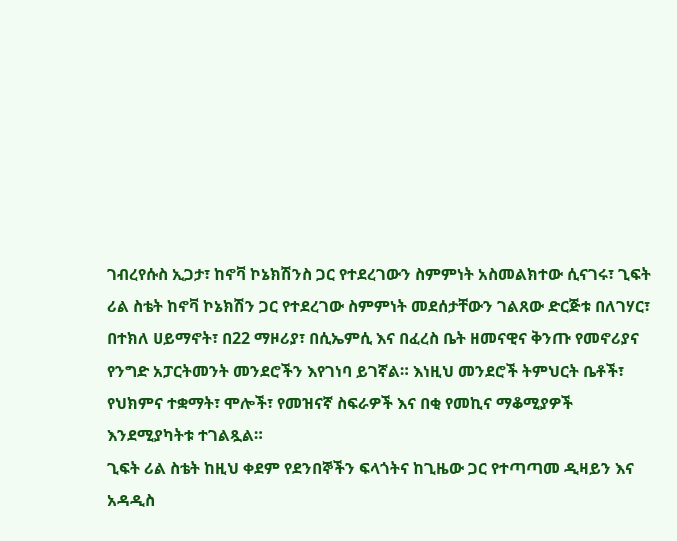ገብረየሱስ ኢጋታ፣ ከኖቫ ኮኔክሽንስ ጋር የተደረገውን ስምምነት አስመልክተው ሲናገሩ፣ ጊፍት ሪል ስቴት ከኖቫ ኮኔክሽን ጋር የተደረገው ስምምነት መደሰታቸውን ገልጸው ድርጅቱ በለገሃር፣ በተክለ ሀይማኖት፣ በ22 ማዞሪያ፣ በሲኤምሲ እና በፈረስ ቤት ዘመናዊና ቅንጡ የመኖሪያና የንግድ አፓርትመንት መንደሮችን እየገነባ ይገኛል። እነዚህ መንደሮች ትምህርት ቤቶች፣ የህክምና ተቋማት፣ ሞሎች፣ የመዝናኛ ስፍራዎች እና በቂ የመኪና ማቆሚያዎች እንደሚያካትቱ ተገልጿል።
ጊፍት ሪል ስቴት ከዚህ ቀደም የደንበኞችን ፍላጎትና ከጊዜው ጋር የተጣጣመ ዲዛይን እና አዳዲስ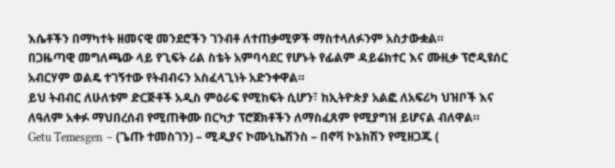እሴቶችን በማካተት ዘመናዊ መንደሮችን ገንብቶ ለተጠቃሚዎች ማስተላለፉንም አስታውቋል።
በጋዜጣዊ መግለጫው ላይ የጊፍት ሪል ስቴት አምባሳደር የሆኑት የፊልም ዳይሬክተር እና ሙዚቃ ፕሮዲዩሰር አብርሃም ወልዴ ተገኝተው የትብብሩን አስፈላጊነት አድንቀዋል።
ይህ ትብብር ለሁለቱም ድርጅቶች አዲስ ምዕራፍ የሚከፍት ሲሆን፣ ከኢትዮጵያ አልፎ ለአፍሪካ ህዝቦች እና ለዓለም አቀፉ ማህበረሰብ የሚጠቅሙ በርካታ ፕሮጀክቶችን ለማስፈጸም የሚያግዝ ይሆናል ብለዋል።
Getu Temesgen – (ጌጡ ተመስገን) – ሚዲያና ኮሙኒኬሽንስ – በኖቫ ኮኔክሽን የሚዘጋጁ (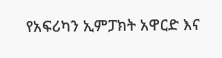የአፍሪካን ኢምፓክት አዋርድ እና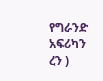የግራንድ አፍሪካን ረን )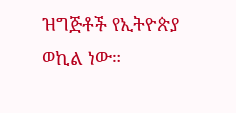ዝግጅቶች የኢትዮጵያ ወኪል ነው።